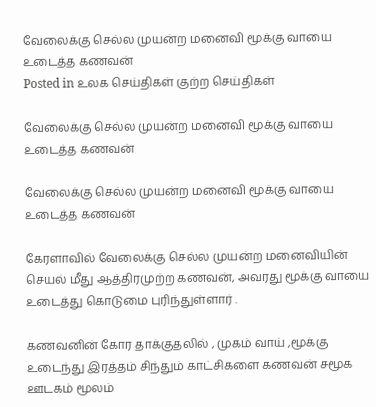வேலைக்கு செல்ல முயன்ற மனைவி மூக்கு வாயை உடைத்த கணவன்
Posted in உலக செய்திகள் குற்ற செய்திகள்

வேலைக்கு செல்ல முயன்ற மனைவி மூக்கு வாயை உடைத்த கணவன்

வேலைக்கு செல்ல முயன்ற மனைவி மூக்கு வாயை உடைத்த கணவன்

கேரளாவில் வேலைக்கு செல்ல முயன்ற மனைவியின் செயல் மீது ஆத்திரமுற்ற கணவன், அவரது மூக்கு வாயை உடைத்து கொடுமை புரிந்துள்ளார் .

கணவனின் கோர தாக்குதலில் , முகம் வாய் ,மூக்கு உடைந்து இரத்தம் சிந்தும் காட்சிகளை கணவன் சமூக ஊடகம் மூலம்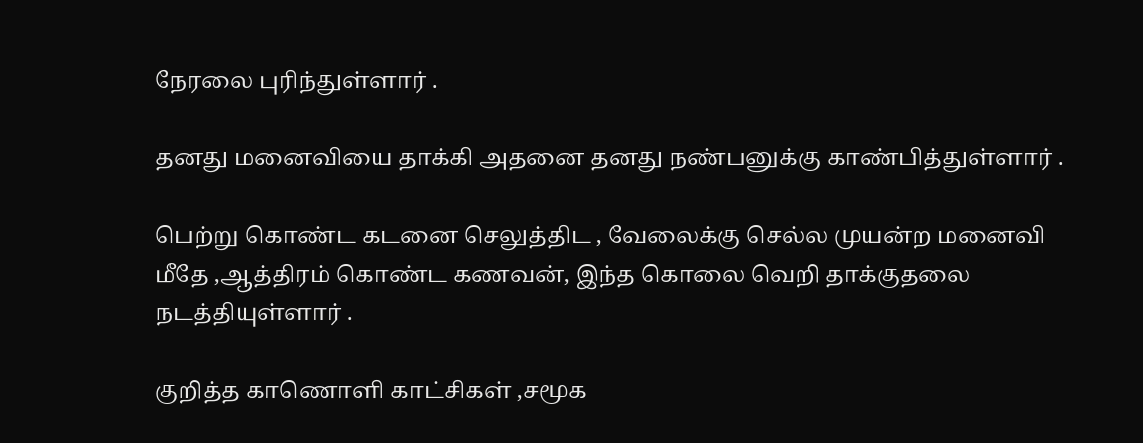நேரலை புரிந்துள்ளார் .

தனது மனைவியை தாக்கி அதனை தனது நண்பனுக்கு காண்பித்துள்ளார் .

பெற்று கொண்ட கடனை செலுத்திட , வேலைக்கு செல்ல முயன்ற மனைவி மீதே ,ஆத்திரம் கொண்ட கணவன், இந்த கொலை வெறி தாக்குதலை நடத்தியுள்ளார் .

குறித்த காணொளி காட்சிகள் ,சமூக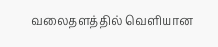வலைதளத்தில் வெளியான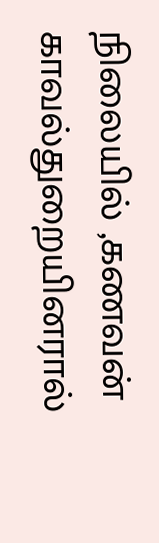நிலையில் ,கணவன் காவல்துறையினரால்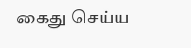கைது செய்ய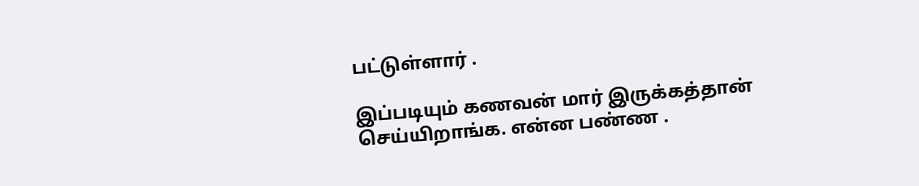பட்டுள்ளார் .

இப்படியும் கணவன் மார் இருக்கத்தான் செய்யிறாங்க. என்ன பண்ண .